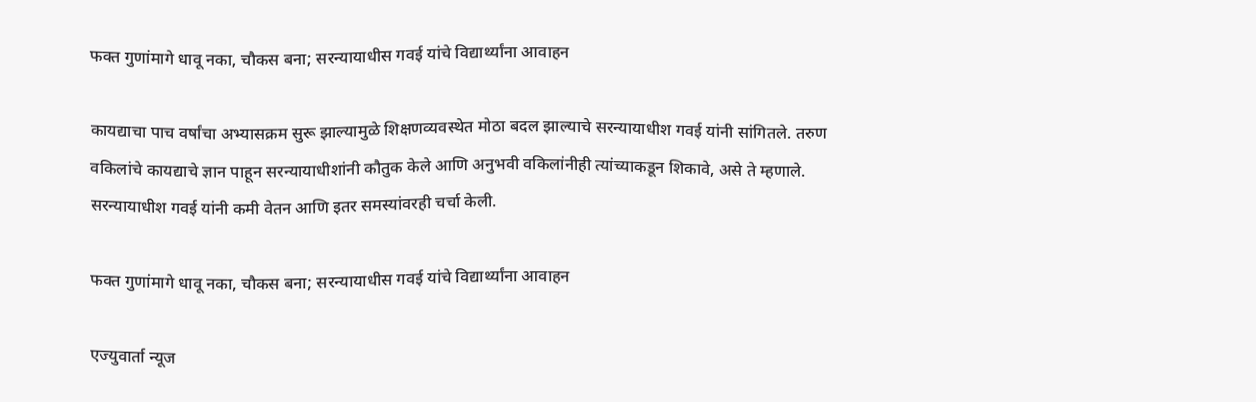फक्त गुणांमागे धावू नका, चौकस बना; सरन्यायाधीस गवई यांचे विद्यार्थ्यांना आवाहन

कायद्याचा पाच वर्षांचा अभ्यासक्रम सुरू झाल्यामुळे शिक्षणव्यवस्थेत मोठा बदल झाल्याचे सरन्यायाधीश गवई यांनी सांगितले. तरुण वकिलांचे कायद्याचे ज्ञान पाहून सरन्यायाधीशांनी कौतुक केले आणि अनुभवी वकिलांनीही त्यांच्याकडून शिकावे, असे ते म्हणाले. सरन्यायाधीश गवई यांनी कमी वेतन आणि इतर समस्यांवरही चर्चा केली.

फक्त गुणांमागे धावू नका, चौकस बना; सरन्यायाधीस गवई यांचे विद्यार्थ्यांना आवाहन

एज्युवार्ता न्यूज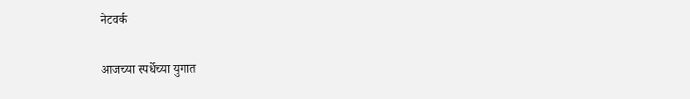नेटवर्क

आजच्या स्पर्धेच्या युगात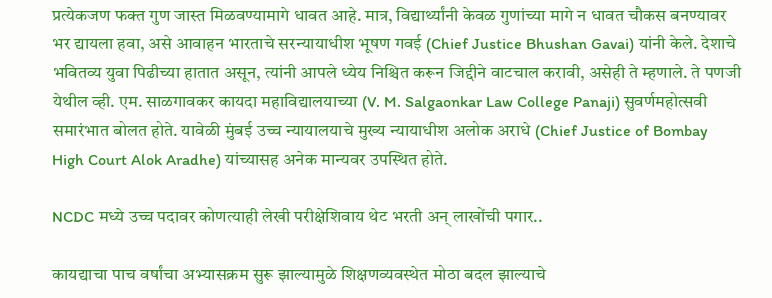प्रत्येकजण फक्त गुण जास्त मिळवण्यामागे धावत आहे. मात्र, विद्यार्थ्यांनी केवळ गुणांच्या मागे न धावत चौकस बनण्यावर भर द्यायला हवा, असे आवाहन भारताचे सरन्यायाधीश भूषण गवई (Chief Justice Bhushan Gavai) यांनी केले. देशाचे भवितव्य युवा पिढीच्या हातात असून, त्यांनी आपले ध्येय निश्चित करून जिद्दीने वाटचाल करावी, असेही ते म्हणाले. ते पणजी येथील व्ही. एम. साळगावकर कायदा महाविद्यालयाच्या (V. M. Salgaonkar Law College Panaji) सुवर्णमहोत्सवी समारंभात बोलत होते. यावेळी मुंबई उच्च न्यायालयाचे मुख्य न्यायाधीश अलोक अराधे (Chief Justice of Bombay High Court Alok Aradhe) यांच्यासह अनेक मान्यवर उपस्थित होते.

NCDC मध्ये उच्च पदावर कोणत्याही लेखी परीक्षेशिवाय थेट भरती अन् लाखोंची पगार..

कायद्याचा पाच वर्षांचा अभ्यासक्रम सुरू झाल्यामुळे शिक्षणव्यवस्थेत मोठा बदल झाल्याचे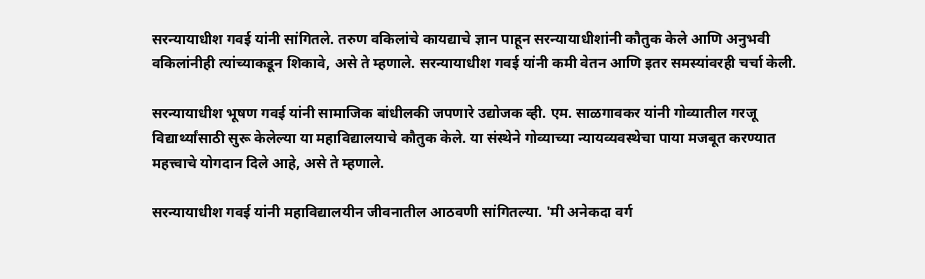सरन्यायाधीश गवई यांनी सांगितले. तरुण वकिलांचे कायद्याचे ज्ञान पाहून सरन्यायाधीशांनी कौतुक केले आणि अनुभवी वकिलांनीही त्यांच्याकडून शिकावे, असे ते म्हणाले. सरन्यायाधीश गवई यांनी कमी वेतन आणि इतर समस्यांवरही चर्चा केली.

सरन्यायाधीश भूषण गवई यांनी सामाजिक बांधीलकी जपणारे उद्योजक व्ही. एम. साळगावकर यांनी गोव्यातील गरजू विद्यार्थ्यांसाठी सुरू केलेल्या या महाविद्यालयाचे कौतुक केले. या संस्थेने गोव्याच्या न्यायव्यवस्थेचा पाया मजबूत करण्यात महत्त्वाचे योगदान दिले आहे, असे ते म्हणाले.

सरन्यायाधीश गवई यांनी महाविद्यालयीन जीवनातील आठवणी सांगितल्या. 'मी अनेकदा वर्ग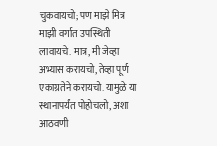चुकवायचो; पण माझे मित्र माझी वर्गात उपस्थिती लावायचे. मात्र, मी जेव्हा अभ्यास करायचो, तेव्हा पूर्ण एकाग्रतेने करायचो. यामुळे या स्थानापर्यंत पोहोचलो, अशा आठवणी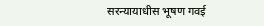सरन्यायाधीस भूषण गवई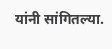यांनी सांगितल्या.